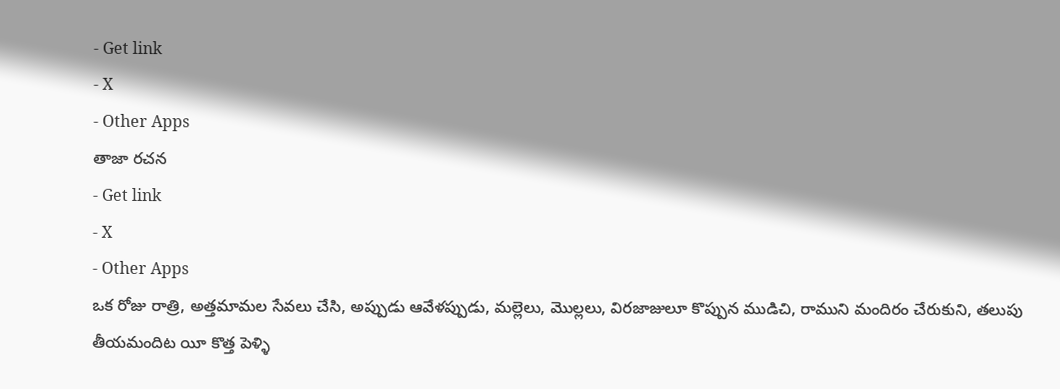- Get link
- X
- Other Apps
తాజా రచన
- Get link
- X
- Other Apps
ఒక రోజు రాత్రి, అత్తమామల సేవలు చేసి, అప్పుడు ఆవేళప్పుడు, మల్లెలు, మొల్లలు, విరజాజులూ కొప్పున ముడిచి, రాముని మందిరం చేరుకుని, తలుపు తీయమందిట యీ కొత్త పెళ్ళి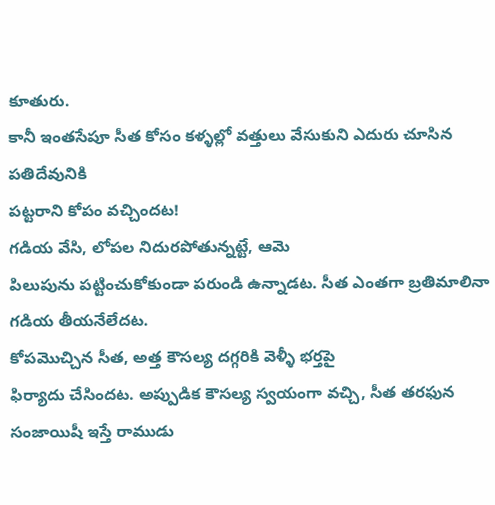కూతురు.
కానీ ఇంతసేపూ సీత కోసం కళ్ళల్లో వత్తులు వేసుకుని ఎదురు చూసిన పతిదేవునికి
పట్టరాని కోపం వచ్చిందట!
గడియ వేసి, లోపల నిదురపోతున్నట్టే, ఆమె
పిలుపును పట్టించుకోకుండా పరుండి ఉన్నాడట. సీత ఎంతగా బ్రతిమాలినా గడియ తీయనేలేదట.
కోపమొచ్చిన సీత, అత్త కౌసల్య దగ్గరికి వెళ్ళీ భర్తపై
ఫిర్యాదు చేసిందట. అప్పుడిక కౌసల్య స్వయంగా వచ్చి, సీత తరఫున
సంజాయిషీ ఇస్తే రాముడు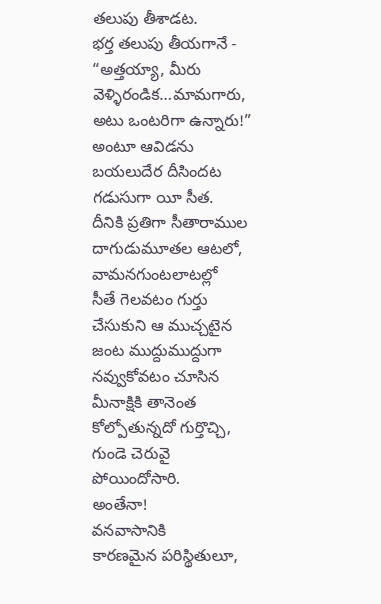తలుపు తీశాడట.
భర్త తలుపు తీయగానే -
“అత్తయ్యా, మీరు
వెళ్ళిరండిక…మామగారు, అటు ఒంటరిగా ఉన్నారు!” అంటూ ఆవిడను
బయలుదేర దీసిందట గడుసుగా యీ సీత.
దీనికి ప్రతిగా సీతారాముల దాగుడుమూతల ఆటలో, వామనగుంటలాటల్లో
సీతే గెలవటం గుర్తు చేసుకుని ఆ ముచ్చటైన జంట ముద్దుముద్దుగా నవ్వుకోవటం చూసిన
మీనాక్షికి తానెంత కోల్పోతున్నదో గుర్తొచ్చి, గుండె చెరువై
పోయిందోసారి.
అంతేనా!
వనవాసానికి
కారణమైన పరిస్థితులూ,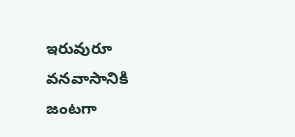ఇరువురూ వనవాసానికి జంటగా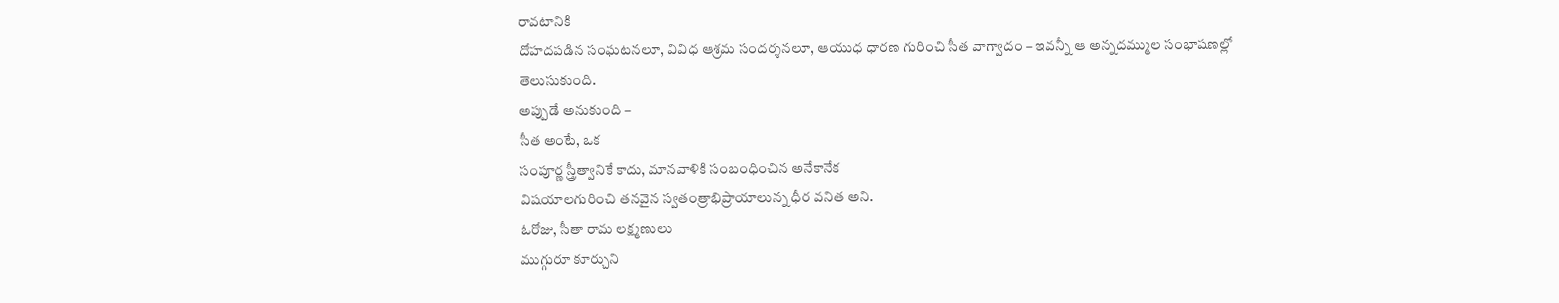రావటానికి
దోహదపడిన సంఘటనలూ, వివిధ ఆశ్రమ సందర్శనలూ, ఆయుధ ధారణ గురించి సీత వాగ్వాదం – ఇవన్నీ ఆ అన్నదమ్ముల సంభాషణల్లో
తెలుసుకుంది.
అప్పుడే అనుకుంది –
సీత అంటే, ఒక
సంపూర్ణ స్త్రీత్వానికే కాదు, మానవాళికి సంబంధించిన అనేకానేక
విషయాలగురించి తనవైన స్వతంత్రాభిప్రాయాలున్న ధీర వనిత అని.
ఓరోజు, సీతా రామ లక్ష్మణులు
ముగ్గురూ కూర్చుని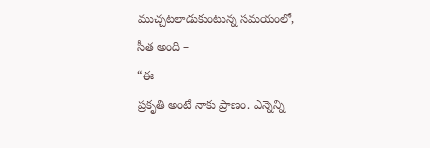ముచ్చటలాడుకుంటున్న సమయంలో, సీత అంది –
“ఈ
ప్రకృతి అంటే నాకు ప్రాణం. ఎన్నెన్ని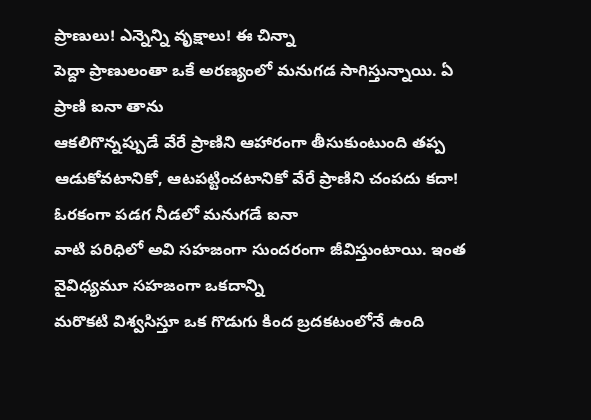ప్రాణులు! ఎన్నెన్ని వృక్షాలు! ఈ చిన్నా
పెద్దా ప్రాణులంతా ఒకే అరణ్యంలో మనుగడ సాగిస్తున్నాయి. ఏ ప్రాణి ఐనా తాను
ఆకలిగొన్నప్పుడే వేరే ప్రాణిని ఆహారంగా తీసుకుంటుంది తప్ప ఆడుకోవటానికో, ఆటపట్టించటానికో వేరే ప్రాణిని చంపదు కదా! ఓరకంగా పడగ నీడలో మనుగడే ఐనా
వాటి పరిధిలో అవి సహజంగా సుందరంగా జీవిస్తుంటాయి. ఇంత వైవిధ్యమూ సహజంగా ఒకదాన్ని
మరొకటి విశ్వసిస్తూ ఒక గొడుగు కింద బ్రదకటంలోనే ఉంది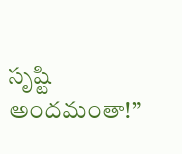సృష్టి అందమంతా!”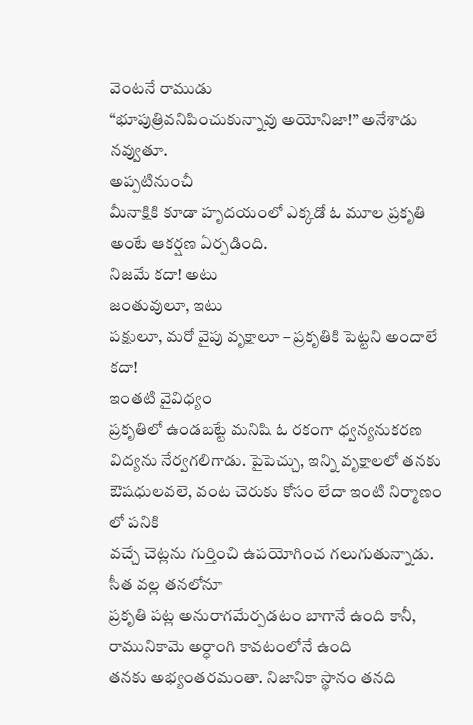వెంటనే రాముడు
“భూపుత్రివనిపించుకున్నావు అయోనిజా!” అనేశాడు నవ్వుతూ.
అప్పటినుంచీ
మీనాక్షికి కూడా హృదయంలో ఎక్కడో ఓ మూల ప్రకృతి అంటే ఆకర్షణ ఏర్పడింది.
నిజమే కదా! అటు
జంతువులూ, ఇటు
పక్షులూ, మరో వైపు వృక్షాలూ – ప్రకృతికి పెట్టని అందాలే కదా!
ఇంతటి వైవిధ్యం
ప్రకృతిలో ఉండబట్టే మనిషి ఓ రకంగా ధ్వన్యనుకరణ విద్యను నేర్వగలిగాడు. పైపెచ్చు, ఇన్ని వృక్షాలలో తనకు
ఔషధులవలె, వంట చెరుకు కోసం లేదా ఇంటి నిర్మాణం లో పనికి
వచ్చే చెట్లను గుర్తించి ఉపయోగించ గలుగుతున్నాడు.
సీత వల్ల తనలోనూ
ప్రకృతి పట్ల అనురాగమేర్పడటం బాగానే ఉంది కానీ, రామునికామె అర్ధాంగి కావటంలోనే ఉంది
తనకు అభ్యంతరమంతా. నిజానికా స్థానం తనది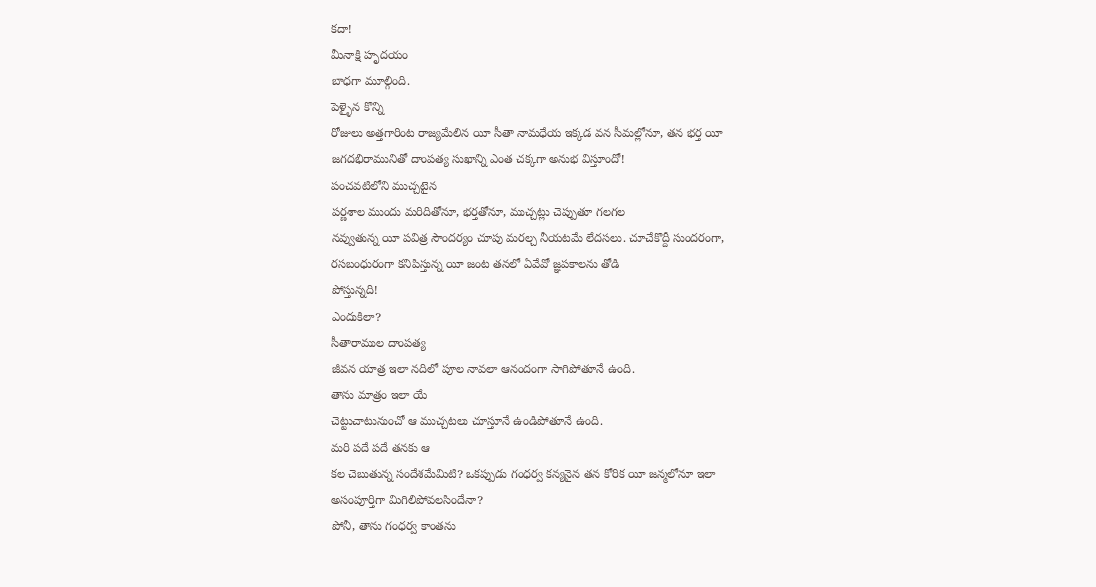కదా!
మీనాక్షి హృదయం
బాధగా మూల్గింది.
పెళ్ళైన కొన్ని
రోజులు అత్తగారింట రాజ్యమేలిన యీ సీతా నామధేయ ఇక్కడ వన సీమల్లోనూ, తన భర్త యీ
జగదభిరామునితో దాంపత్య సుఖాన్ని ఎంత చక్కగా అనుభ విస్తూందో!
పంచవటిలోని ముచ్చటైన
పర్ణశాల ముందు మరిదితోనూ, భర్తతోనూ, ముచ్చట్లు చెప్పుతూ గలగల
నవ్వుతున్న యీ పవిత్ర సౌందర్యం చూపు మరల్చ నీయటమే లేదసలు. చూచేకొద్దీ సుందరంగా,
రసబంధురంగా కనిపిస్తున్న యీ జంట తనలో ఏవేవో జ్ఞపకాలను తోడి
పోస్తున్నది!
ఎందుకిలా?
సీతారాముల దాంపత్య
జీవన యాత్ర ఇలా నదిలో పూల నావలా ఆనందంగా సాగిపోతూనే ఉంది.
తాను మాత్రం ఇలా యే
చెట్టుచాటునుంచో ఆ ముచ్చటలు చూస్తూనే ఉండిపోతూనే ఉంది.
మరి పదే పదే తనకు ఆ
కల చెబుతున్న సందేశమేమిటి? ఒకప్పుడు గంధర్వ కన్యనైన తన కోరిక యీ జన్మలోనూ ఇలా
అసంపూర్తిగా మిగిలిపోవలసిందేనా?
పోనీ, తాను గంధర్వ కాంతను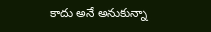కాదు అనే అనుకున్నా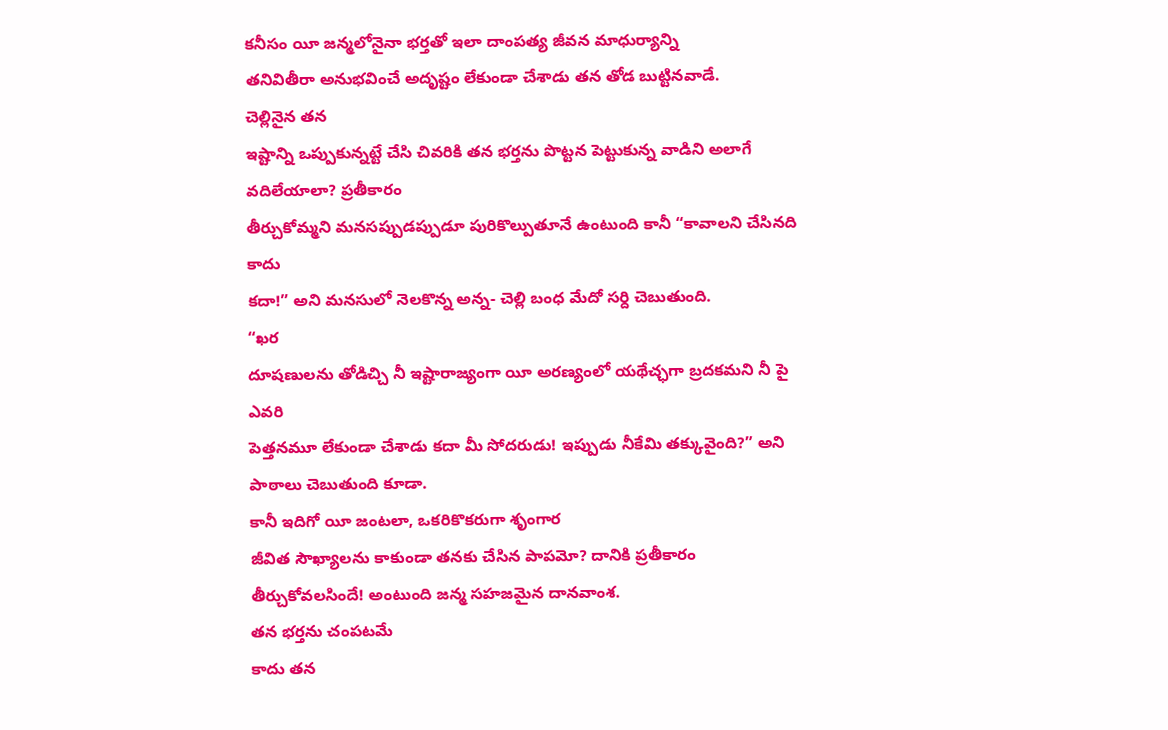కనీసం యీ జన్మలోనైనా భర్తతో ఇలా దాంపత్య జీవన మాధుర్యాన్ని
తనివితీరా అనుభవించే అదృష్టం లేకుండా చేశాడు తన తోడ బుట్టినవాడే.
చెల్లినైన తన
ఇష్టాన్ని ఒప్పుకున్నట్టే చేసి చివరికి తన భర్తను పొట్టన పెట్టుకున్న వాడిని అలాగే
వదిలేయాలా? ప్రతీకారం
తీర్చుకోమ్మని మనసప్పుడప్పుడూ పురికొల్పుతూనే ఉంటుంది కానీ “కావాలని చేసినది కాదు
కదా!” అని మనసులో నెలకొన్న అన్న- చెల్లి బంధ మేదో సర్ది చెబుతుంది.
“ఖర
దూషణులను తోడిచ్చి నీ ఇష్టారాజ్యంగా యీ అరణ్యంలో యథేచ్ఛగా బ్రదకమని నీ పై ఎవరి
పెత్తనమూ లేకుండా చేశాడు కదా మీ సోదరుడు! ఇప్పుడు నీకేమి తక్కువైంది?” అని పాఠాలు చెబుతుంది కూడా.
కానీ ఇదిగో యీ జంటలా, ఒకరికొకరుగా శృంగార
జీవిత సౌఖ్యాలను కాకుండా తనకు చేసిన పాపమో? దానికి ప్రతీకారం
తీర్చుకోవలసిందే! అంటుంది జన్మ సహజమైన దానవాంశ.
తన భర్తను చంపటమే
కాదు తన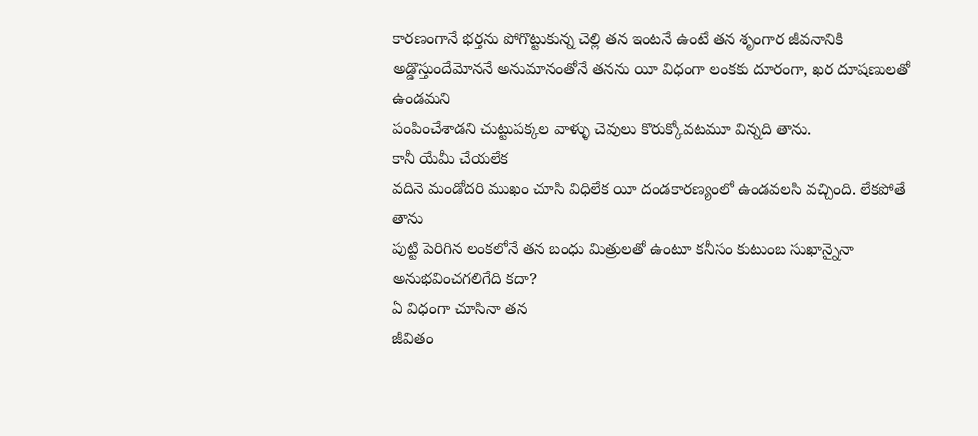కారణంగానే భర్తను పోగొట్టుకున్న చెల్లి తన ఇంటనే ఉంటే తన శృంగార జీవనానికి
అడ్డొస్తుందేమోననే అనుమానంతోనే తనను యీ విధంగా లంకకు దూరంగా, ఖర దూషణులతో ఉండమని
పంపించేశాడని చుట్టుపక్కల వాళ్ళు చెవులు కొరుక్కోవటమూ విన్నది తాను.
కానీ యేమీ చేయలేక
వదినె మండోదరి ముఖం చూసి విధిలేక యీ దండకారణ్యంలో ఉండవలసి వచ్చింది. లేకపోతే తాను
పుట్టి పెరిగిన లంకలోనే తన బంధు మిత్రులతో ఉంటూ కనీసం కుటుంబ సుఖాన్నైనా
అనుభవించగలిగేది కదా?
ఏ విధంగా చూసినా తన
జీవితం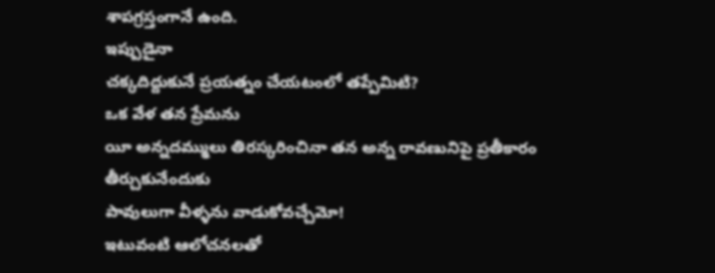శాపగ్రస్తంగానే ఉంది.
ఇప్పుడైనా
చక్కదిద్దుకునే ప్రయత్నం చేయటంలో తప్పేమిటి?
ఒక వేళ తన ప్రేమను
యీ అన్నదమ్ములు తిరస్కరించినా తన అన్న రావణునిపై ప్రతీకారం తీర్చుకునేందుకు
పావులుగా వీళ్ళను వాడుకోవచ్చేమో!
ఇటువంటి ఆలోచనలతో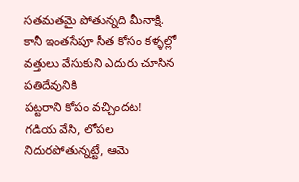సతమతమై పోతున్నది మీనాక్షి.
కానీ ఇంతసేపూ సీత కోసం కళ్ళల్లో వత్తులు వేసుకుని ఎదురు చూసిన పతిదేవునికి
పట్టరాని కోపం వచ్చిందట!
గడియ వేసి, లోపల నిదురపోతున్నట్టే, ఆమె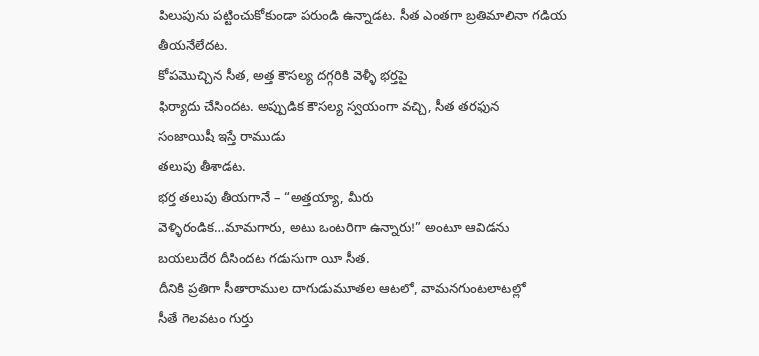పిలుపును పట్టించుకోకుండా పరుండి ఉన్నాడట. సీత ఎంతగా బ్రతిమాలినా గడియ తీయనేలేదట.
కోపమొచ్చిన సీత, అత్త కౌసల్య దగ్గరికి వెళ్ళీ భర్తపై
ఫిర్యాదు చేసిందట. అప్పుడిక కౌసల్య స్వయంగా వచ్చి, సీత తరఫున
సంజాయిషీ ఇస్తే రాముడు
తలుపు తీశాడట.
భర్త తలుపు తీయగానే – “అత్తయ్యా, మీరు
వెళ్ళిరండిక…మామగారు, అటు ఒంటరిగా ఉన్నారు!” అంటూ ఆవిడను
బయలుదేర దీసిందట గడుసుగా యీ సీత.
దీనికి ప్రతిగా సీతారాముల దాగుడుమూతల ఆటలో, వామనగుంటలాటల్లో
సీతే గెలవటం గుర్తు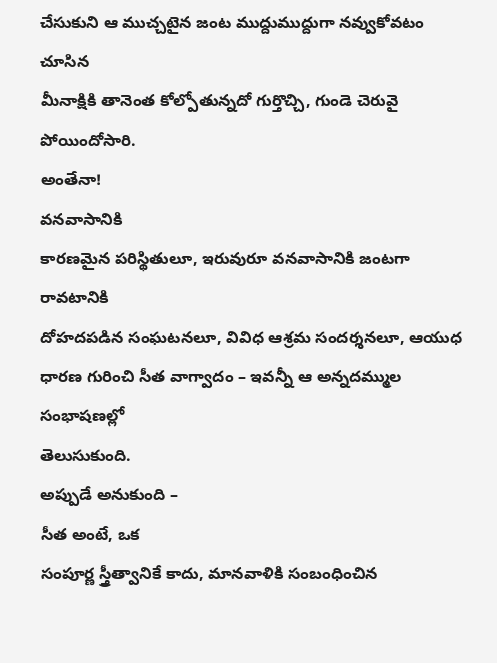చేసుకుని ఆ ముచ్చటైన జంట ముద్దుముద్దుగా నవ్వుకోవటం చూసిన
మీనాక్షికి తానెంత కోల్పోతున్నదో గుర్తొచ్చి, గుండె చెరువై
పోయిందోసారి.
అంతేనా!
వనవాసానికి
కారణమైన పరిస్థితులూ, ఇరువురూ వనవాసానికి జంటగా రావటానికి
దోహదపడిన సంఘటనలూ, వివిధ ఆశ్రమ సందర్శనలూ, ఆయుధ ధారణ గురించి సీత వాగ్వాదం – ఇవన్నీ ఆ అన్నదమ్ముల సంభాషణల్లో
తెలుసుకుంది.
అప్పుడే అనుకుంది –
సీత అంటే, ఒక
సంపూర్ణ స్త్రీత్వానికే కాదు, మానవాళికి సంబంధించిన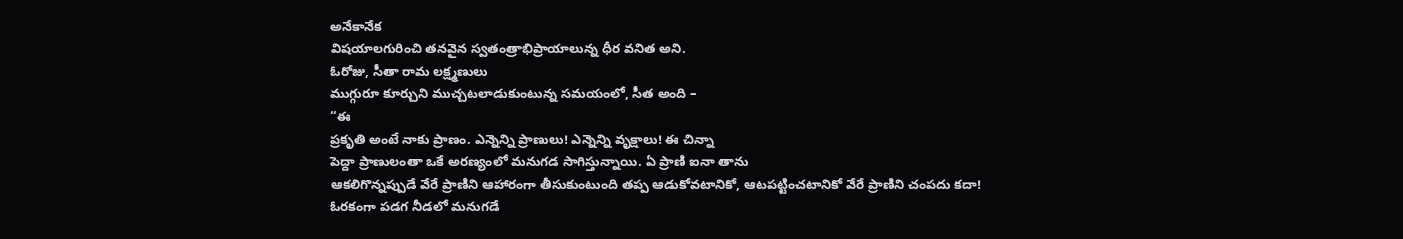అనేకానేక
విషయాలగురించి తనవైన స్వతంత్రాభిప్రాయాలున్న ధీర వనిత అని.
ఓరోజు, సీతా రామ లక్ష్మణులు
ముగ్గురూ కూర్చుని ముచ్చటలాడుకుంటున్న సమయంలో, సీత అంది –
“ఈ
ప్రకృతి అంటే నాకు ప్రాణం. ఎన్నెన్ని ప్రాణులు! ఎన్నెన్ని వృక్షాలు! ఈ చిన్నా
పెద్దా ప్రాణులంతా ఒకే అరణ్యంలో మనుగడ సాగిస్తున్నాయి. ఏ ప్రాణి ఐనా తాను
ఆకలిగొన్నప్పుడే వేరే ప్రాణిని ఆహారంగా తీసుకుంటుంది తప్ప ఆడుకోవటానికో, ఆటపట్టించటానికో వేరే ప్రాణిని చంపదు కదా! ఓరకంగా పడగ నీడలో మనుగడే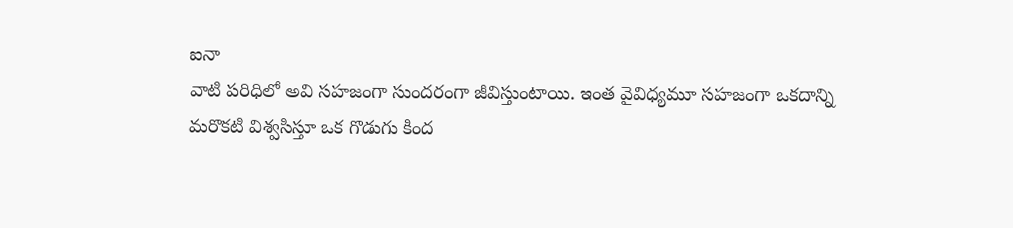ఐనా
వాటి పరిధిలో అవి సహజంగా సుందరంగా జీవిస్తుంటాయి. ఇంత వైవిధ్యమూ సహజంగా ఒకదాన్ని
మరొకటి విశ్వసిస్తూ ఒక గొడుగు కింద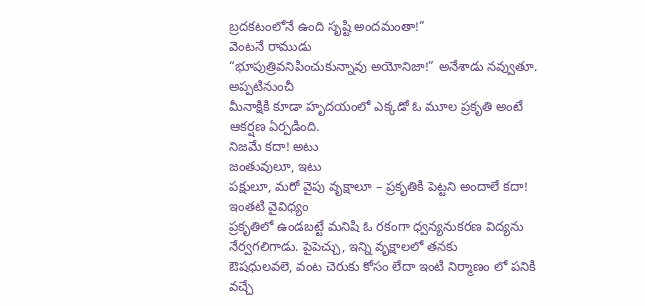బ్రదకటంలోనే ఉంది సృష్టి అందమంతా!”
వెంటనే రాముడు
“భూపుత్రివనిపించుకున్నావు అయోనిజా!” అనేశాడు నవ్వుతూ.
అప్పటినుంచీ
మీనాక్షికి కూడా హృదయంలో ఎక్కడో ఓ మూల ప్రకృతి అంటే ఆకర్షణ ఏర్పడింది.
నిజమే కదా! అటు
జంతువులూ, ఇటు
పక్షులూ, మరో వైపు వృక్షాలూ – ప్రకృతికి పెట్టని అందాలే కదా!
ఇంతటి వైవిధ్యం
ప్రకృతిలో ఉండబట్టే మనిషి ఓ రకంగా ధ్వన్యనుకరణ విద్యను నేర్వగలిగాడు. పైపెచ్చు, ఇన్ని వృక్షాలలో తనకు
ఔషధులవలె, వంట చెరుకు కోసం లేదా ఇంటి నిర్మాణం లో పనికి
వచ్చే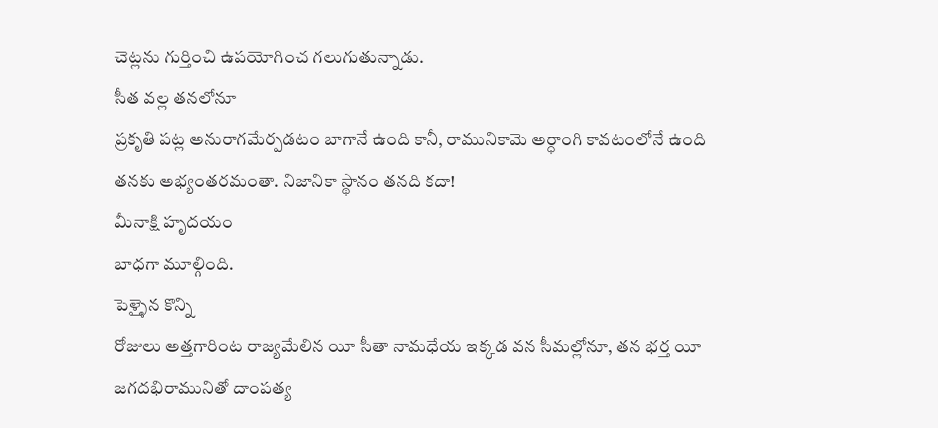చెట్లను గుర్తించి ఉపయోగించ గలుగుతున్నాడు.
సీత వల్ల తనలోనూ
ప్రకృతి పట్ల అనురాగమేర్పడటం బాగానే ఉంది కానీ, రామునికామె అర్ధాంగి కావటంలోనే ఉంది
తనకు అభ్యంతరమంతా. నిజానికా స్థానం తనది కదా!
మీనాక్షి హృదయం
బాధగా మూల్గింది.
పెళ్ళైన కొన్ని
రోజులు అత్తగారింట రాజ్యమేలిన యీ సీతా నామధేయ ఇక్కడ వన సీమల్లోనూ, తన భర్త యీ
జగదభిరామునితో దాంపత్య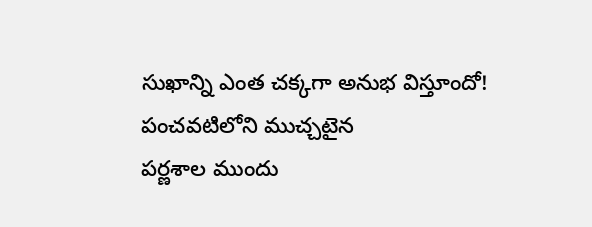సుఖాన్ని ఎంత చక్కగా అనుభ విస్తూందో!
పంచవటిలోని ముచ్చటైన
పర్ణశాల ముందు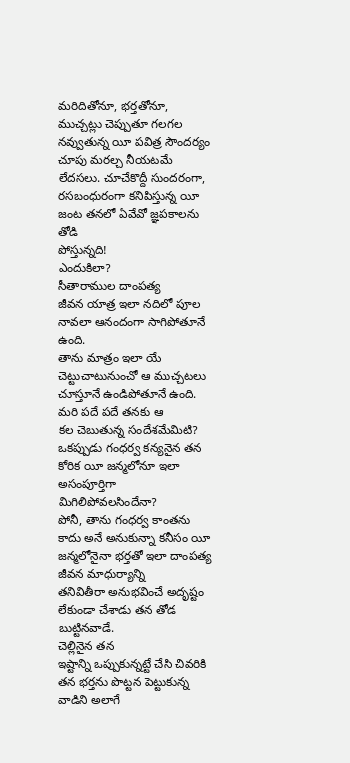మరిదితోనూ, భర్తతోనూ, ముచ్చట్లు చెప్పుతూ గలగల
నవ్వుతున్న యీ పవిత్ర సౌందర్యం చూపు మరల్చ నీయటమే లేదసలు. చూచేకొద్దీ సుందరంగా,
రసబంధురంగా కనిపిస్తున్న యీ జంట తనలో ఏవేవో జ్ఞపకాలను తోడి
పోస్తున్నది!
ఎందుకిలా?
సీతారాముల దాంపత్య
జీవన యాత్ర ఇలా నదిలో పూల నావలా ఆనందంగా సాగిపోతూనే ఉంది.
తాను మాత్రం ఇలా యే
చెట్టుచాటునుంచో ఆ ముచ్చటలు చూస్తూనే ఉండిపోతూనే ఉంది.
మరి పదే పదే తనకు ఆ
కల చెబుతున్న సందేశమేమిటి? ఒకప్పుడు గంధర్వ కన్యనైన తన కోరిక యీ జన్మలోనూ ఇలా
అసంపూర్తిగా మిగిలిపోవలసిందేనా?
పోనీ, తాను గంధర్వ కాంతను
కాదు అనే అనుకున్నా కనీసం యీ జన్మలోనైనా భర్తతో ఇలా దాంపత్య జీవన మాధుర్యాన్ని
తనివితీరా అనుభవించే అదృష్టం లేకుండా చేశాడు తన తోడ బుట్టినవాడే.
చెల్లినైన తన
ఇష్టాన్ని ఒప్పుకున్నట్టే చేసి చివరికి తన భర్తను పొట్టన పెట్టుకున్న వాడిని అలాగే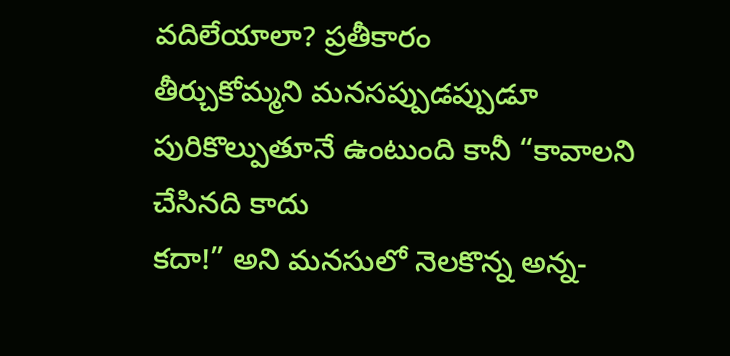వదిలేయాలా? ప్రతీకారం
తీర్చుకోమ్మని మనసప్పుడప్పుడూ పురికొల్పుతూనే ఉంటుంది కానీ “కావాలని చేసినది కాదు
కదా!” అని మనసులో నెలకొన్న అన్న-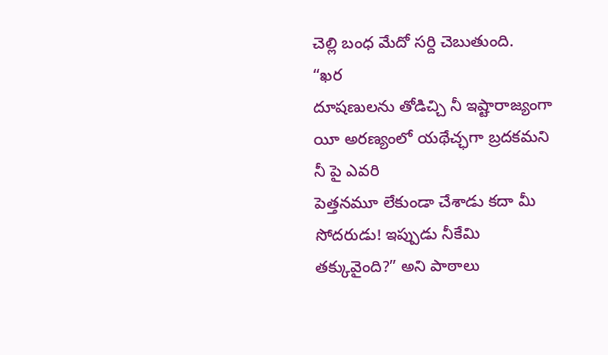చెల్లి బంధ మేదో సర్ది చెబుతుంది.
“ఖర
దూషణులను తోడిచ్చి నీ ఇష్టారాజ్యంగా యీ అరణ్యంలో యథేచ్ఛగా బ్రదకమని నీ పై ఎవరి
పెత్తనమూ లేకుండా చేశాడు కదా మీ సోదరుడు! ఇప్పుడు నీకేమి తక్కువైంది?” అని పాఠాలు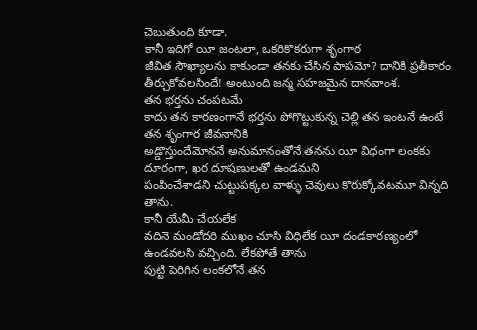చెబుతుంది కూడా.
కానీ ఇదిగో యీ జంటలా, ఒకరికొకరుగా శృంగార
జీవిత సౌఖ్యాలను కాకుండా తనకు చేసిన పాపమో? దానికి ప్రతీకారం
తీర్చుకోవలసిందే! అంటుంది జన్మ సహజమైన దానవాంశ.
తన భర్తను చంపటమే
కాదు తన కారణంగానే భర్తను పోగొట్టుకున్న చెల్లి తన ఇంటనే ఉంటే తన శృంగార జీవనానికి
అడ్డొస్తుందేమోననే అనుమానంతోనే తనను యీ విధంగా లంకకు దూరంగా, ఖర దూషణులతో ఉండమని
పంపించేశాడని చుట్టుపక్కల వాళ్ళు చెవులు కొరుక్కోవటమూ విన్నది తాను.
కానీ యేమీ చేయలేక
వదినె మండోదరి ముఖం చూసి విధిలేక యీ దండకారణ్యంలో ఉండవలసి వచ్చింది. లేకపోతే తాను
పుట్టి పెరిగిన లంకలోనే తన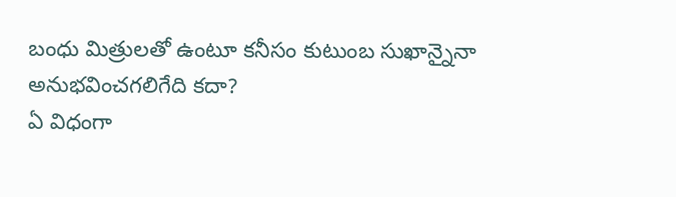బంధు మిత్రులతో ఉంటూ కనీసం కుటుంబ సుఖాన్నైనా
అనుభవించగలిగేది కదా?
ఏ విధంగా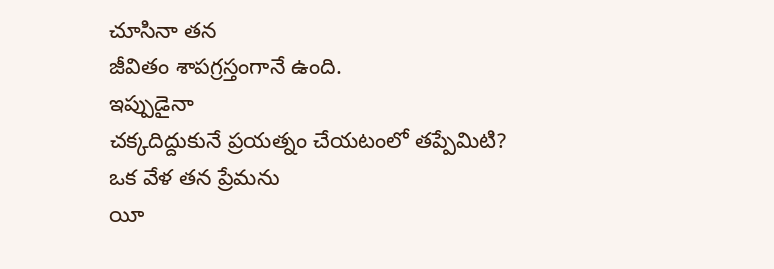చూసినా తన
జీవితం శాపగ్రస్తంగానే ఉంది.
ఇప్పుడైనా
చక్కదిద్దుకునే ప్రయత్నం చేయటంలో తప్పేమిటి?
ఒక వేళ తన ప్రేమను
యీ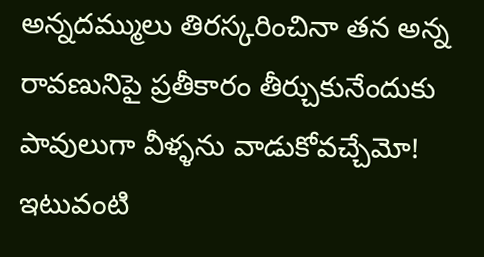అన్నదమ్ములు తిరస్కరించినా తన అన్న రావణునిపై ప్రతీకారం తీర్చుకునేందుకు
పావులుగా వీళ్ళను వాడుకోవచ్చేమో!
ఇటువంటి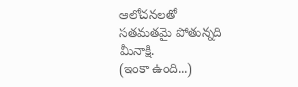ఆలోచనలతో
సతమతమై పోతున్నది మీనాక్షి.
(ఇంకా ఉంది...)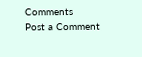Comments
Post a Comment